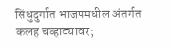सिंधुदुर्गात भाजपमधील अंतर्गत कलह चव्हाट्यावर;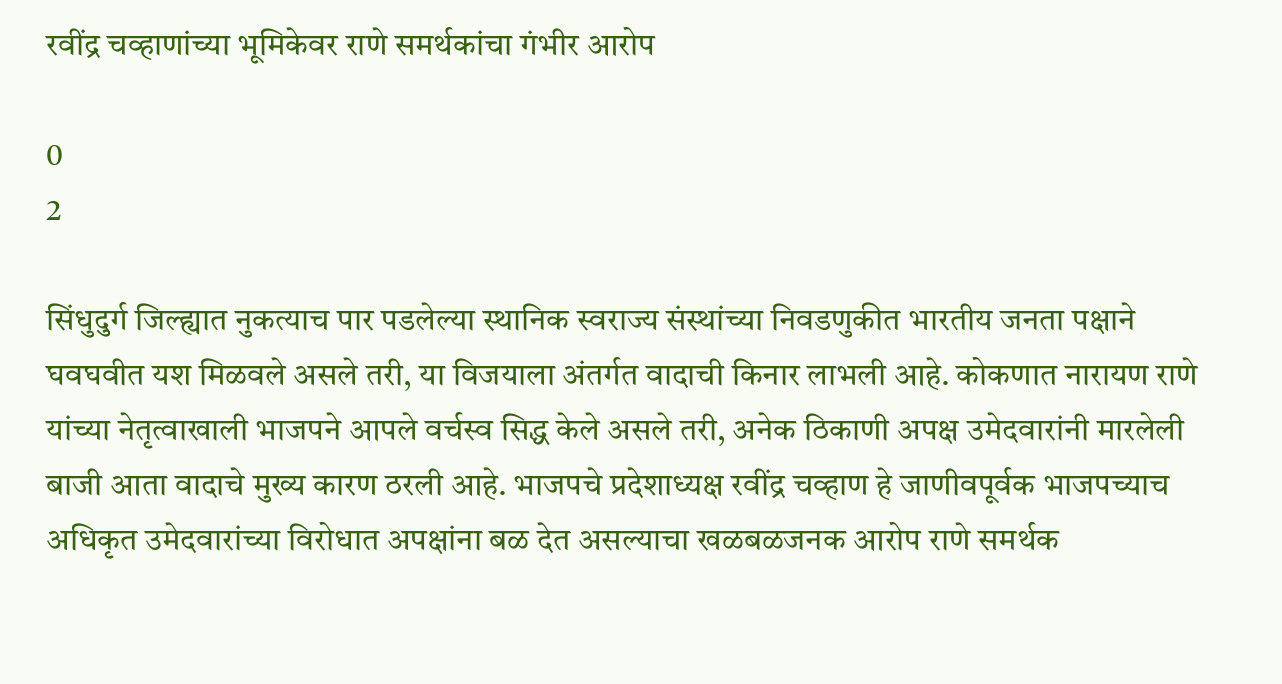रवींद्र चव्हाणांच्या भूमिकेवर राणे समर्थकांचा गंभीर आरोप

0
2

सिंधुदुर्ग जिल्ह्यात नुकत्याच पार पडलेल्या स्थानिक स्वराज्य संस्थांच्या निवडणुकीत भारतीय जनता पक्षाने घवघवीत यश मिळवले असले तरी, या विजयाला अंतर्गत वादाची किनार लाभली आहे. कोकणात नारायण राणे यांच्या नेतृत्वाखाली भाजपने आपले वर्चस्व सिद्ध केले असले तरी, अनेक ठिकाणी अपक्ष उमेदवारांनी मारलेली बाजी आता वादाचे मुख्य कारण ठरली आहे. भाजपचे प्रदेशाध्यक्ष रवींद्र चव्हाण हे जाणीवपूर्वक भाजपच्याच अधिकृत उमेदवारांच्या विरोधात अपक्षांना बळ देत असल्याचा खळबळजनक आरोप राणे समर्थक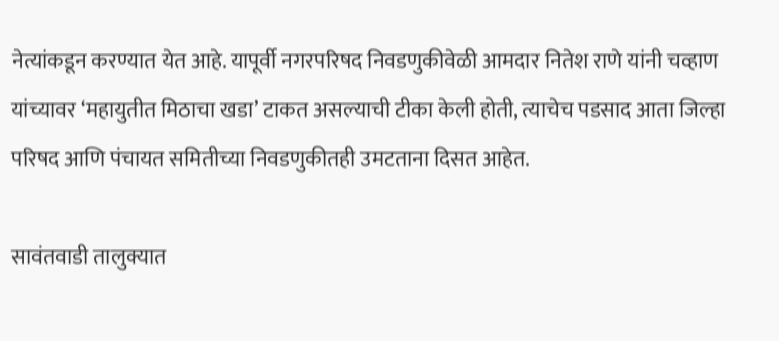नेत्यांकडून करण्यात येत आहे. यापूर्वी नगरपरिषद निवडणुकीवेळी आमदार नितेश राणे यांनी चव्हाण यांच्यावर ‘महायुतीत मिठाचा खडा’ टाकत असल्याची टीका केली होती, त्याचेच पडसाद आता जिल्हा परिषद आणि पंचायत समितीच्या निवडणुकीतही उमटताना दिसत आहेत.

सावंतवाडी तालुक्यात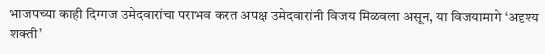भाजपच्या काही दिग्गज उमेदवारांचा पराभव करत अपक्ष उमेदवारांनी विजय मिळवला असून, या विजयामागे ‘अदृश्य शक्ती’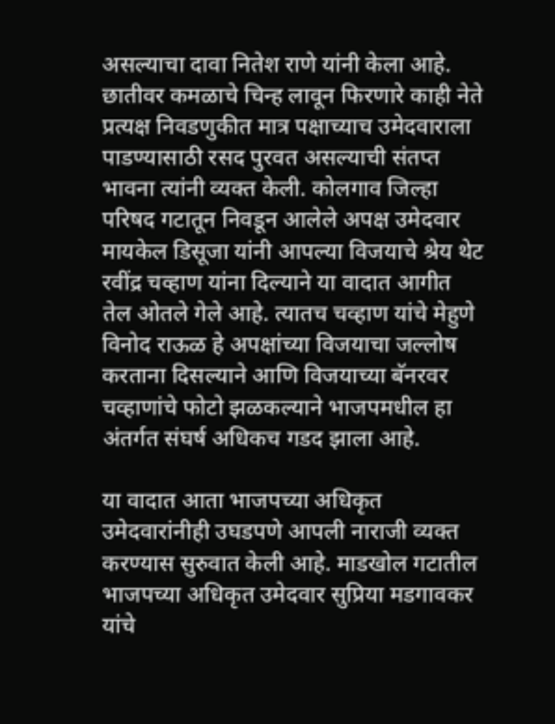असल्याचा दावा नितेश राणे यांनी केला आहे. छातीवर कमळाचे चिन्ह लावून फिरणारे काही नेते प्रत्यक्ष निवडणुकीत मात्र पक्षाच्याच उमेदवाराला पाडण्यासाठी रसद पुरवत असल्याची संतप्त भावना त्यांनी व्यक्त केली. कोलगाव जिल्हा परिषद गटातून निवडून आलेले अपक्ष उमेदवार मायकेल डिसूजा यांनी आपल्या विजयाचे श्रेय थेट रवींद्र चव्हाण यांना दिल्याने या वादात आगीत तेल ओतले गेले आहे. त्यातच चव्हाण यांचे मेहुणे विनोद राऊळ हे अपक्षांच्या विजयाचा जल्लोष करताना दिसल्याने आणि विजयाच्या बॅनरवर चव्हाणांचे फोटो झळकल्याने भाजपमधील हा अंतर्गत संघर्ष अधिकच गडद झाला आहे.

या वादात आता भाजपच्या अधिकृत उमेदवारांनीही उघडपणे आपली नाराजी व्यक्त करण्यास सुरुवात केली आहे. माडखोल गटातील भाजपच्या अधिकृत उमेदवार सुप्रिया मडगावकर यांचे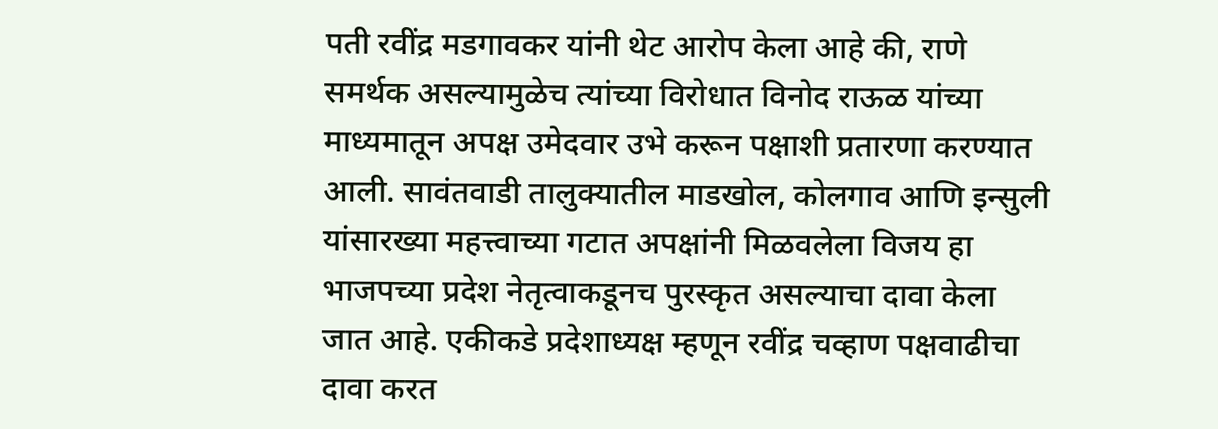पती रवींद्र मडगावकर यांनी थेट आरोप केला आहे की, राणे समर्थक असल्यामुळेच त्यांच्या विरोधात विनोद राऊळ यांच्या माध्यमातून अपक्ष उमेदवार उभे करून पक्षाशी प्रतारणा करण्यात आली. सावंतवाडी तालुक्यातील माडखोल, कोलगाव आणि इन्सुली यांसारख्या महत्त्वाच्या गटात अपक्षांनी मिळवलेला विजय हा भाजपच्या प्रदेश नेतृत्वाकडूनच पुरस्कृत असल्याचा दावा केला जात आहे. एकीकडे प्रदेशाध्यक्ष म्हणून रवींद्र चव्हाण पक्षवाढीचा दावा करत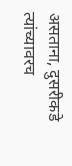असताना, दुसरीकडे त्यांच्यावरच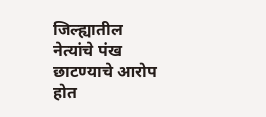जिल्ह्यातील नेत्यांचे पंख छाटण्याचे आरोप होत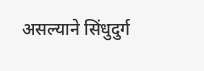असल्याने सिंधुदुर्ग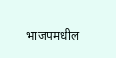भाजपमधील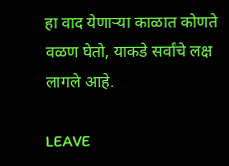हा वाद येणाऱ्या काळात कोणते वळण घेतो, याकडे सर्वांचे लक्ष लागले आहे.

LEAVE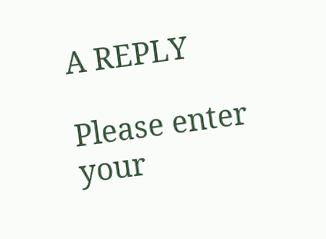A REPLY

Please enter your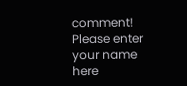comment!
Please enter your name here